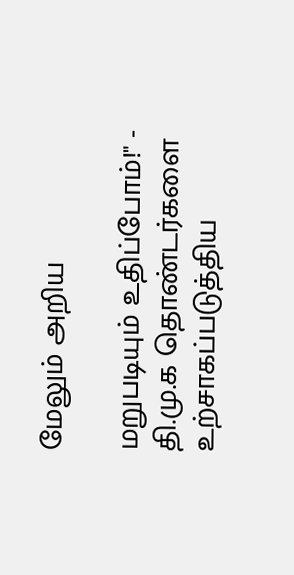மேலும் அறிய

மறுபடியும் உதிப்போம்!" - தி.மு.க தொண்டர்களை உற்சாகப்படுத்திய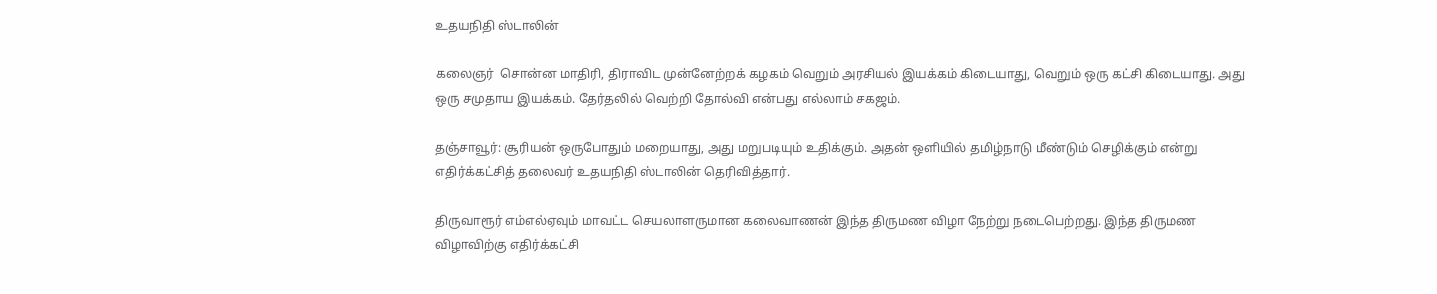உதயநிதி ஸ்டாலின்

கலைஞர்  சொன்ன மாதிரி, திராவிட முன்னேற்றக் கழகம் வெறும் அரசியல் இயக்கம் கிடையாது, வெறும் ஒரு கட்சி கிடையாது. அது ஒரு சமுதாய இயக்கம். தேர்தலில் வெற்றி தோல்வி என்பது எல்லாம் சகஜம்.

தஞ்சாவூர்: சூரியன் ஒருபோதும் மறையாது, அது மறுபடியும் உதிக்கும். அதன் ஒளியில் தமிழ்நாடு மீண்டும் செழிக்கும் என்று எதிர்க்கட்சித் தலைவர் உதயநிதி ஸ்டாலின் தெரிவித்தார்.

திருவாரூர் எம்எல்ஏவும் மாவட்ட செயலாளருமான கலைவாணன் இந்த திருமண விழா நேற்று நடைபெற்றது. இந்த திருமண விழாவிற்கு எதிர்க்கட்சி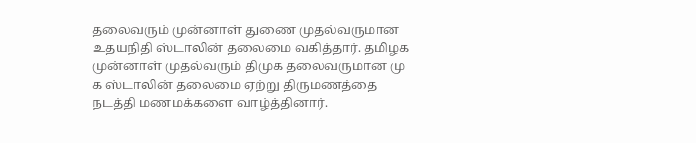தலைவரும் முன்னாள் துணை முதல்வருமான உதயநிதி ஸ்டாலின் தலைமை வகித்தார். தமிழக முன்னாள் முதல்வரும் திமுக தலைவருமான மு க ஸ்டாலின் தலைமை ஏற்று திருமணத்தை நடத்தி மணமக்களை வாழ்த்தினார்.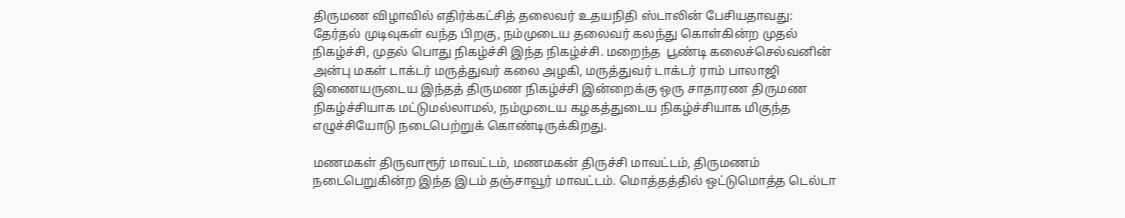திருமண விழாவில் எதிர்க்கட்சித் தலைவர் உதயநிதி ஸ்டாலின் பேசியதாவது: தேர்தல் முடிவுகள் வந்த பிறகு, நம்முடைய தலைவர் கலந்து கொள்கின்ற முதல் நிகழ்ச்சி, முதல் பொது நிகழ்ச்சி இந்த நிகழ்ச்சி. மறைந்த  பூண்டி கலைச்செல்வனின் அன்பு மகள் டாக்டர் மருத்துவர் கலை அழகி, மருத்துவர் டாக்டர் ராம் பாலாஜி இணையருடைய இந்தத் திருமண நிகழ்ச்சி இன்றைக்கு ஒரு சாதாரண திருமண நிகழ்ச்சியாக மட்டுமல்லாமல், நம்முடைய கழகத்துடைய நிகழ்ச்சியாக மிகுந்த எழுச்சியோடு நடைபெற்றுக் கொண்டிருக்கிறது.

மணமகள் திருவாரூர் மாவட்டம், மணமகன் திருச்சி மாவட்டம், திருமணம் நடைபெறுகின்ற இந்த இடம் தஞ்சாவூர் மாவட்டம். மொத்தத்தில் ஒட்டுமொத்த டெல்டா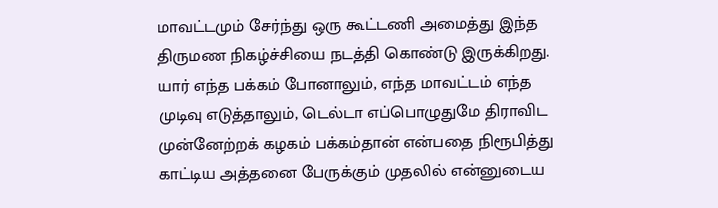மாவட்டமும் சேர்ந்து ஒரு கூட்டணி அமைத்து இந்த திருமண நிகழ்ச்சியை நடத்தி கொண்டு இருக்கிறது. யார் எந்த பக்கம் போனாலும், எந்த மாவட்டம் எந்த முடிவு எடுத்தாலும், டெல்டா எப்பொழுதுமே திராவிட முன்னேற்றக் கழகம் பக்கம்தான் என்பதை நிரூபித்து காட்டிய அத்தனை பேருக்கும் முதலில் என்னுடைய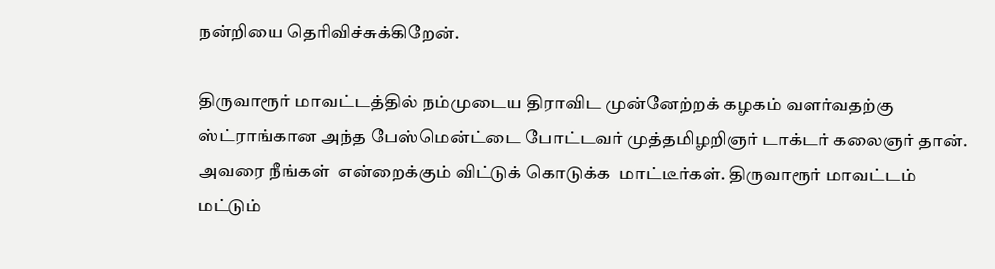நன்றியை தெரிவிச்சுக்கிறேன்.

திருவாரூர் மாவட்டத்தில் நம்முடைய திராவிட முன்னேற்றக் கழகம் வளர்வதற்கு ஸ்ட்ராங்கான அந்த பேஸ்மென்ட்டை போட்டவர் முத்தமிழறிஞர் டாக்டர் கலைஞர் தான். அவரை நீங்கள்  என்றைக்கும் விட்டுக் கொடுக்க  மாட்டீர்கள். திருவாரூர் மாவட்டம் மட்டும்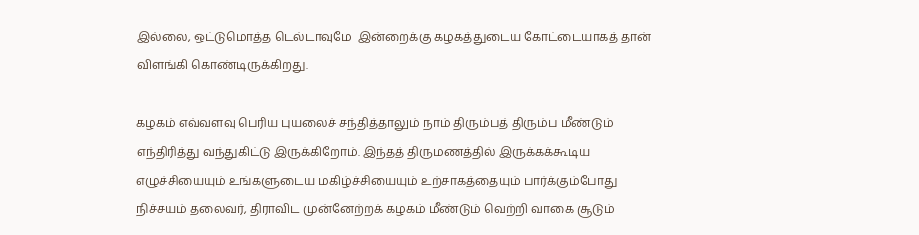இல்லை, ஒட்டுமொத்த டெல்டாவுமே  இன்றைக்கு கழகத்துடைய கோட்டையாகத் தான் விளங்கி கொண்டிருக்கிறது.

கழகம் எவ்வளவு பெரிய புயலைச் சந்தித்தாலும் நாம் திரும்பத் திரும்ப மீண்டும்  எந்திரித்து வந்துகிட்டு இருக்கிறோம். இந்தத் திருமணத்தில் இருக்கக்கூடிய எழுச்சியையும் உங்களுடைய மகிழ்ச்சியையும் உற்சாகத்தையும் பார்க்கும்போது நிச்சயம் தலைவர், திராவிட முன்னேற்றக் கழகம் மீண்டும் வெற்றி வாகை சூடும்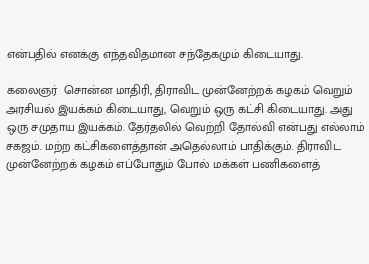என்பதில் எனக்கு எந்தவிதமான சந்தேகமும் கிடையாது.

கலைஞர்  சொன்ன மாதிரி, திராவிட முன்னேற்றக் கழகம் வெறும் அரசியல் இயக்கம் கிடையாது, வெறும் ஒரு கட்சி கிடையாது. அது ஒரு சமுதாய இயக்கம். தேர்தலில் வெற்றி தோல்வி என்பது எல்லாம் சகஜம். மற்ற கட்சிகளைத்தான் அதெல்லாம் பாதிக்கும். திராவிட முன்னேற்றக் கழகம் எப்போதும் போல் மக்கள் பணிகளைத்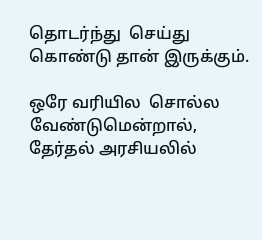தொடர்ந்து  செய்து கொண்டு தான் இருக்கும்.

ஒரே வரியில  சொல்ல வேண்டுமென்றால், தேர்தல் அரசியலில்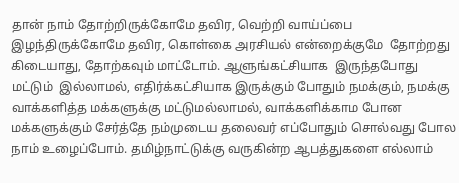தான் நாம் தோற்றிருக்கோமே தவிர, வெற்றி வாய்ப்பை இழந்திருக்கோமே தவிர, கொள்கை அரசியல் என்றைக்குமே  தோற்றது கிடையாது, தோற்கவும் மாட்டோம். ஆளுங்கட்சியாக  இருந்தபோது மட்டும்  இல்லாமல், எதிர்க்கட்சியாக இருக்கும் போதும் நமக்கும், நமக்கு வாக்களித்த மக்களுக்கு மட்டுமல்லாமல், வாக்களிக்காம போன மக்களுக்கும் சேர்த்தே நம்முடைய தலைவர் எப்போதும் சொல்வது போல நாம் உழைப்போம். தமிழ்நாட்டுக்கு வருகின்ற ஆபத்துகளை எல்லாம்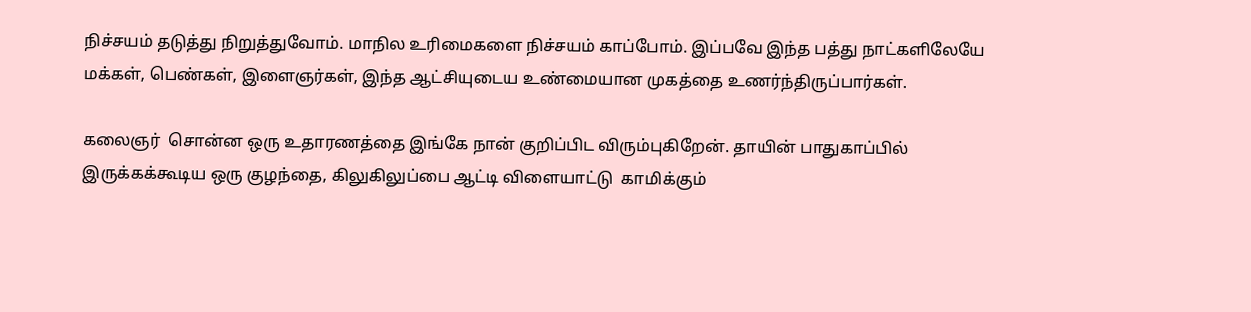நிச்சயம் தடுத்து நிறுத்துவோம். மாநில உரிமைகளை நிச்சயம் காப்போம். இப்பவே இந்த பத்து நாட்களிலேயே மக்கள், பெண்கள், இளைஞர்கள், இந்த ஆட்சியுடைய உண்மையான முகத்தை உணர்ந்திருப்பார்கள்.

கலைஞர்  சொன்ன ஒரு உதாரணத்தை இங்கே நான் குறிப்பிட விரும்புகிறேன். தாயின் பாதுகாப்பில் இருக்கக்கூடிய ஒரு குழந்தை, கிலுகிலுப்பை ஆட்டி விளையாட்டு  காமிக்கும்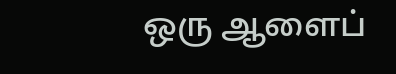ஒரு ஆளைப்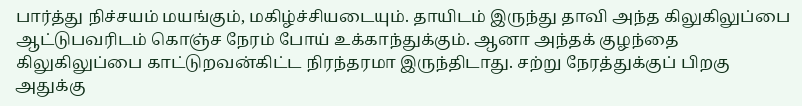பார்த்து நிச்சயம் மயங்கும், மகிழ்ச்சியடையும். தாயிடம் இருந்து தாவி அந்த கிலுகிலுப்பை ஆட்டுபவரிடம் கொஞ்ச நேரம் போய் உக்காந்துக்கும். ஆனா அந்தக் குழந்தை கிலுகிலுப்பை காட்டுறவன்கிட்ட நிரந்தரமா இருந்திடாது. சற்று நேரத்துக்குப் பிறகு அதுக்கு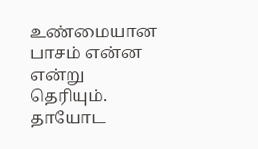உண்மையான பாசம் என்ன என்று தெரியும். தாயோட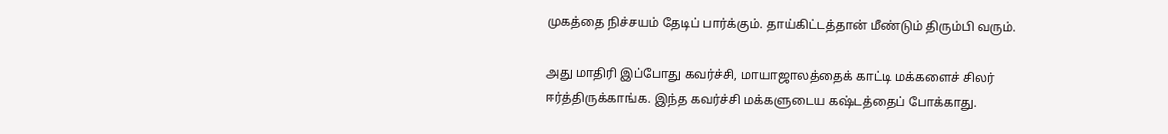முகத்தை நிச்சயம் தேடிப் பார்க்கும். தாய்கிட்டத்தான் மீண்டும் திரும்பி வரும்.

அது மாதிரி இப்போது கவர்ச்சி, மாயாஜாலத்தைக் காட்டி மக்களைச் சிலர் ஈர்த்திருக்காங்க. இந்த கவர்ச்சி மக்களுடைய கஷ்டத்தைப் போக்காது.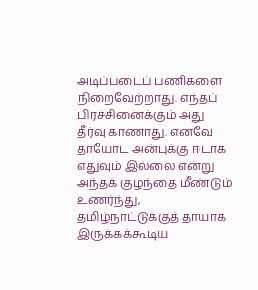அடிப்படைப் பணிகளை  நிறைவேற்றாது. எந்தப் பிரச்சினைக்கும் அது தீர்வு காணாது. எனவே தாயோட அன்புக்கு ஈடாக எதுவும் இல்லை என்று  அந்தக் குழந்தை மீண்டும் உணர்ந்து, தமிழ்நாட்டுக்குத் தாயாக இருக்கக்கூடிய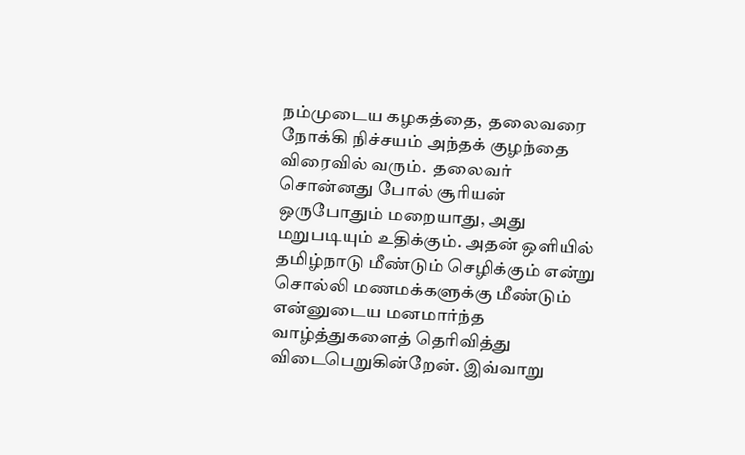நம்முடைய கழகத்தை,  தலைவரை நோக்கி நிச்சயம் அந்தக் குழந்தை விரைவில் வரும்.  தலைவர்  சொன்னது போல் சூரியன் ஒருபோதும் மறையாது, அது மறுபடியும் உதிக்கும். அதன் ஒளியில் தமிழ்நாடு மீண்டும் செழிக்கும் என்று சொல்லி மணமக்களுக்கு மீண்டும் என்னுடைய மனமார்ந்த வாழ்த்துகளைத் தெரிவித்து விடைபெறுகின்றேன். இவ்வாறு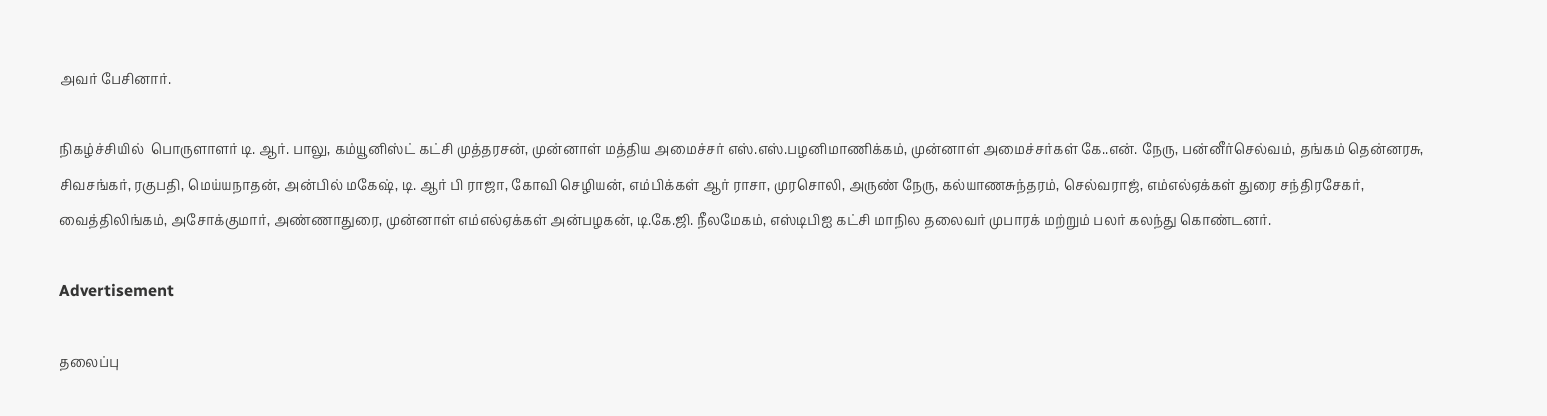அவர் பேசினார்.

நிகழ்ச்சியில்  பொருளாளர் டி. ஆர். பாலு, கம்யூனிஸ்ட் கட்சி முத்தரசன், முன்னாள் மத்திய அமைச்சர் எஸ்.எஸ்.பழனிமாணிக்கம், முன்னாள் அமைச்சர்கள் கே..என். நேரு, பன்னீர்செல்வம், தங்கம் தென்னரசு, சிவசங்கர், ரகுபதி, மெய்யநாதன், அன்பில் மகேஷ், டி. ஆர் பி ராஜா, கோவி செழியன், எம்பிக்கள் ஆர் ராசா, முரசொலி, அருண் நேரு, கல்யாணசுந்தரம், செல்வராஜ், எம்எல்ஏக்கள் துரை சந்திரசேகர், வைத்திலிங்கம், அசோக்குமார், அண்ணாதுரை, முன்னாள் எம்எல்ஏக்கள் அன்பழகன், டி.கே.ஜி. நீலமேகம், எஸ்டிபிஐ கட்சி மாநில தலைவர் முபாரக் மற்றும் பலர் கலந்து கொண்டனர்.

Advertisement

தலைப்பு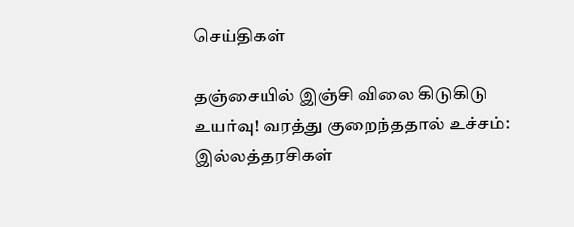செய்திகள்

தஞ்சையில் இஞ்சி விலை கிடுகிடு உயர்வு! வரத்து குறைந்ததால் உச்சம்: இல்லத்தரசிகள்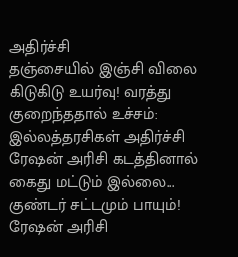அதிர்ச்சி
தஞ்சையில் இஞ்சி விலை கிடுகிடு உயர்வு! வரத்து குறைந்ததால் உச்சம்: இல்லத்தரசிகள் அதிர்ச்சி
ரேஷன் அரிசி கடத்தினால் கைது மட்டும் இல்லை... குண்டர் சட்டமும் பாயும்!
ரேஷன் அரிசி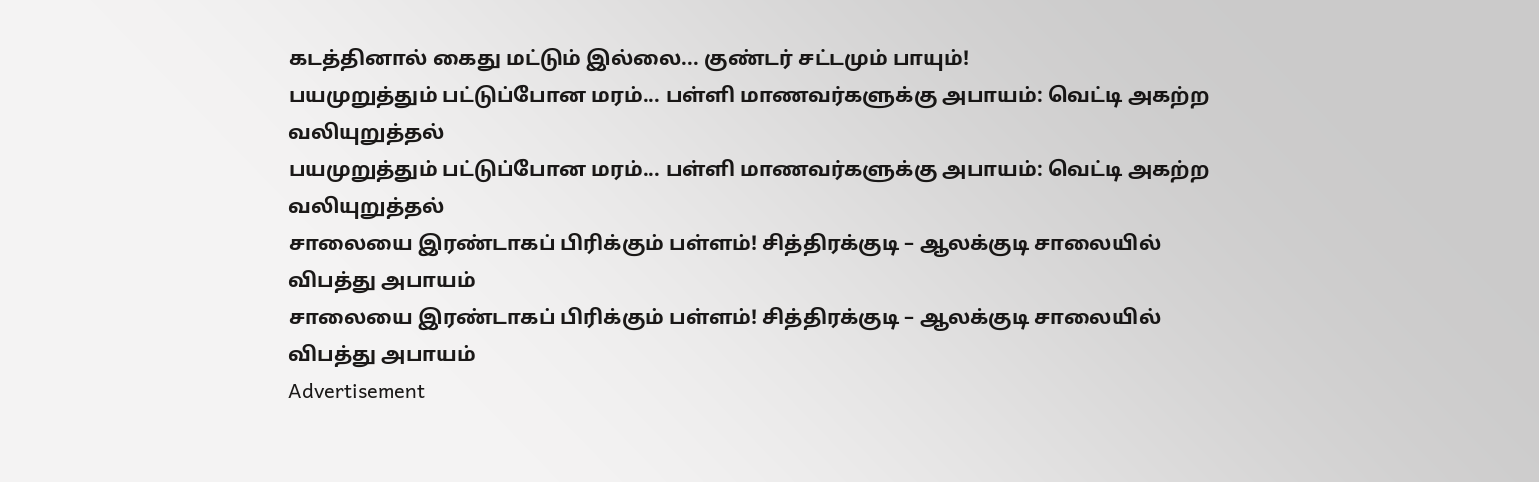கடத்தினால் கைது மட்டும் இல்லை... குண்டர் சட்டமும் பாயும்!
பயமுறுத்தும் பட்டுப்போன மரம்... பள்ளி மாணவர்களுக்கு அபாயம்: வெட்டி அகற்ற வலியுறுத்தல்
பயமுறுத்தும் பட்டுப்போன மரம்... பள்ளி மாணவர்களுக்கு அபாயம்: வெட்டி அகற்ற வலியுறுத்தல்
சாலையை இரண்டாகப் பிரிக்கும் பள்ளம்! சித்திரக்குடி – ஆலக்குடி சாலையில் விபத்து அபாயம்
சாலையை இரண்டாகப் பிரிக்கும் பள்ளம்! சித்திரக்குடி – ஆலக்குடி சாலையில் விபத்து அபாயம்
Advertisement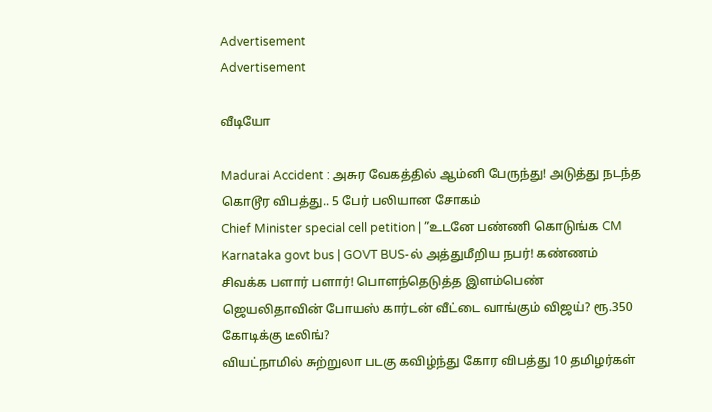Advertisement
Advertisement

வீடியோ

Madurai Accident : அசுர வேகத்தில் ஆம்னி பேருந்து! அடுத்து நடந்த கொடூர விபத்து.. 5 பேர் பலியான சோகம்
Chief Minister special cell petition | ”உடனே பண்ணி கொடுங்க CM
Karnataka govt bus | GOVT BUS-ல் அத்துமீறிய நபர்! கண்ணம் சிவக்க பளார் பளார்! பொளந்தெடுத்த இளம்பெண்
ஜெயலிதாவின் போயஸ் கார்டன் வீட்டை வாங்கும் விஜய்? ரூ.350 கோடிக்கு டீலிங்?
வியட்நாமில் சுற்றுலா படகு கவிழ்ந்து கோர விபத்து 10 தமிழர்கள்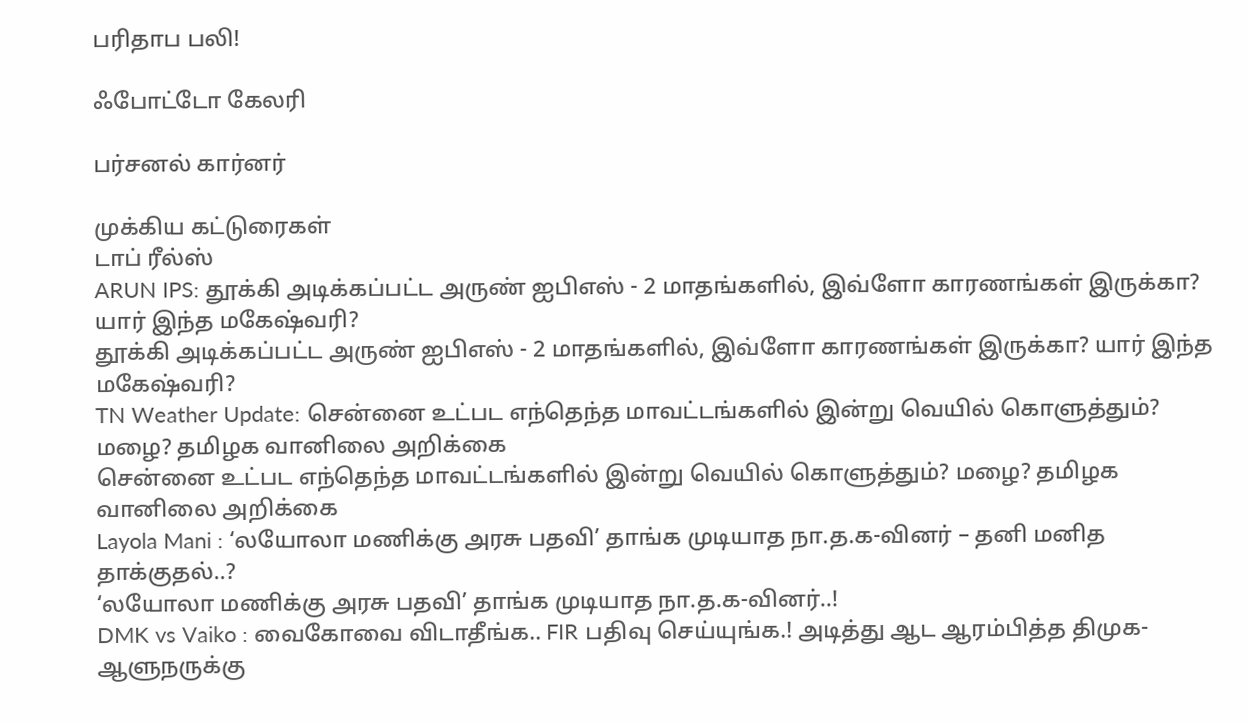பரிதாப பலி!

ஃபோட்டோ கேலரி

பர்சனல் கார்னர்

முக்கிய கட்டுரைகள்
டாப் ரீல்ஸ்
ARUN IPS: தூக்கி அடிக்கப்பட்ட அருண் ஐபிஎஸ் - 2 மாதங்களில், இவ்ளோ காரணங்கள் இருக்கா? யார் இந்த மகேஷ்வரி?
தூக்கி அடிக்கப்பட்ட அருண் ஐபிஎஸ் - 2 மாதங்களில், இவ்ளோ காரணங்கள் இருக்கா? யார் இந்த மகேஷ்வரி?
TN Weather Update: சென்னை உட்பட எந்தெந்த மாவட்டங்களில் இன்று வெயில் கொளுத்தும்? மழை? தமிழக வானிலை அறிக்கை
சென்னை உட்பட எந்தெந்த மாவட்டங்களில் இன்று வெயில் கொளுத்தும்? மழை? தமிழக வானிலை அறிக்கை
Layola Mani : ‘லயோலா மணிக்கு அரசு பதவி’ தாங்க முடியாத நா.த.க-வினர் – தனி மனித தாக்குதல்..?
‘லயோலா மணிக்கு அரசு பதவி’ தாங்க முடியாத நா.த.க-வினர்..!
DMK vs Vaiko : வைகோவை விடாதீங்க.. FIR பதிவு செய்யுங்க.! அடித்து ஆட ஆரம்பித்த திமுக- ஆளுநருக்கு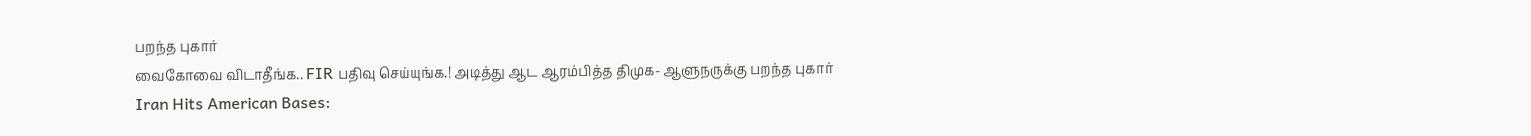பறந்த புகார்
வைகோவை விடாதீங்க.. FIR பதிவு செய்யுங்க.! அடித்து ஆட ஆரம்பித்த திமுக- ஆளுநருக்கு பறந்த புகார்
Iran Hits American Bases: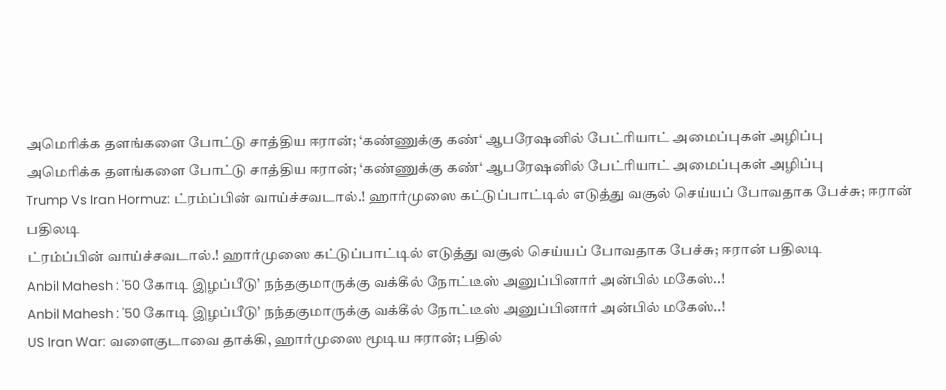அமெரிக்க தளங்களை போட்டு சாத்திய ஈரான்; ‘கண்ணுக்கு கண்‘ ஆபரேஷனில் பேட்ரியாட் அமைப்புகள் அழிப்பு
அமெரிக்க தளங்களை போட்டு சாத்திய ஈரான்; ‘கண்ணுக்கு கண்‘ ஆபரேஷனில் பேட்ரியாட் அமைப்புகள் அழிப்பு
Trump Vs Iran Hormuz: ட்ரம்ப்பின் வாய்ச்சவடால்.! ஹார்முஸை கட்டுப்பாட்டில் எடுத்து வசூல் செய்யப் போவதாக பேச்சு; ஈரான் பதிலடி
ட்ரம்ப்பின் வாய்ச்சவடால்.! ஹார்முஸை கட்டுப்பாட்டில் எடுத்து வசூல் செய்யப் போவதாக பேச்சு; ஈரான் பதிலடி
Anbil Mahesh : '50 கோடி இழப்பீடு’ நந்தகுமாருக்கு வக்கீல் நோட்டீஸ் அனுப்பினார் அன்பில் மகேஸ்..!
Anbil Mahesh : '50 கோடி இழப்பீடு’ நந்தகுமாருக்கு வக்கீல் நோட்டீஸ் அனுப்பினார் அன்பில் மகேஸ்..!
US Iran War: வளைகுடாவை தாக்கி, ஹார்முஸை மூடிய ஈரான்; பதில்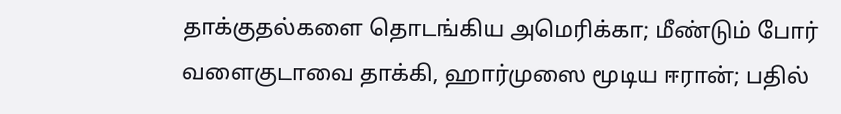தாக்குதல்களை தொடங்கிய அமெரிக்கா; மீண்டும் போர்
வளைகுடாவை தாக்கி, ஹார்முஸை மூடிய ஈரான்; பதில்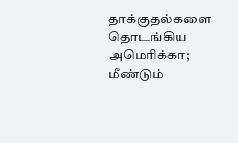தாக்குதல்களை தொடங்கிய அமெரிக்கா; மீண்டும்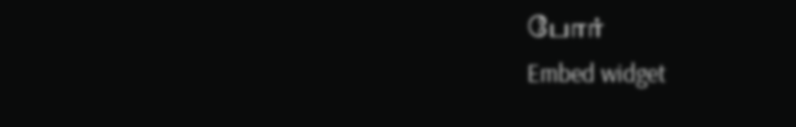போர்
Embed widget